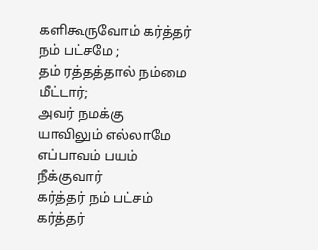களிகூருவோம் கர்த்தர் நம் பட்சமே ;
தம் ரத்தத்தால் நம்மை மீட்டார்;
அவர் நமக்கு யாவிலும் எல்லாமே
எப்பாவம் பயம் நீக்குவார்
கர்த்தர் நம் பட்சம் கர்த்தர்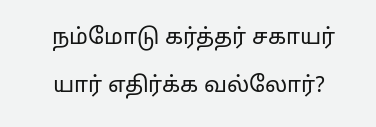நம்மோடு கர்த்தர் சகாயர்
யார் எதிர்க்க வல்லோர்?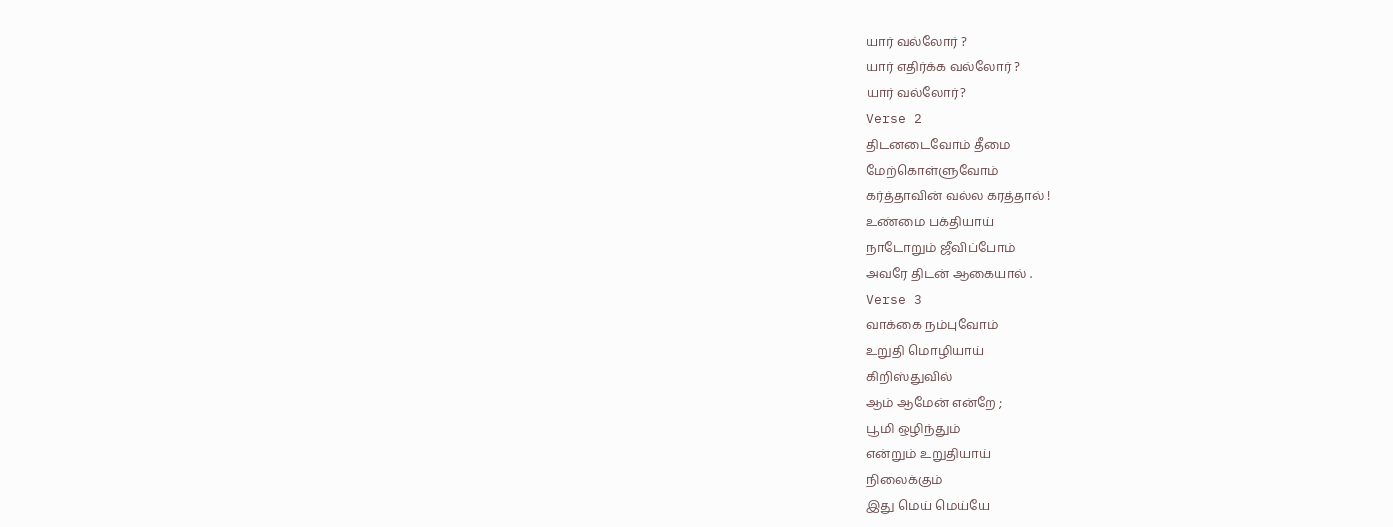யார் வல்லோர் ?
யார் எதிர்க்க வல்லோர் ?
யார் வல்லோர்?
Verse 2
திடனடைவோம் தீமை
மேற்கொள்ளுவோம்
கர்த்தாவின் வல்ல கரத்தால் !
உண்மை பக்தியாய்
நாடோறும் ஜீவிப்போம்
அவரே திடன் ஆகையால் .
Verse 3
வாக்கை நம்புவோம்
உறுதி மொழியாய்
கிறிஸ்துவில்
ஆம் ஆமேன் என்றே ;
பூமி ஒழிந்தும்
என்றும் உறுதியாய்
நிலைக்கும்
இது மெய் மெய்யே